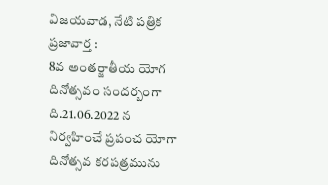విజయవాడ, నేటి పత్రిక ప్రజావార్త :
8వ అంతర్జాతీయ యోగ దినోత్సవం సందర్బంగా ది.21.06.2022 న నిర్వహించే ప్రపంచ యోగా దినోత్సవ కరపత్రమును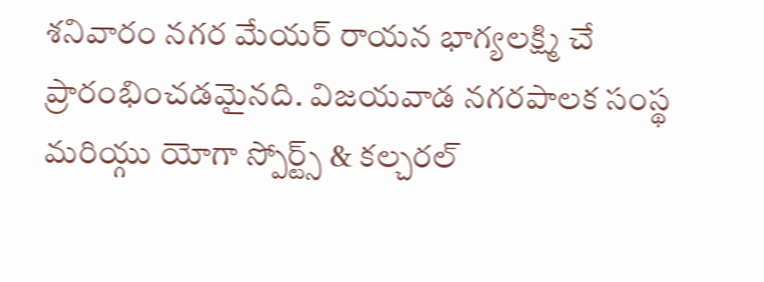శనివారం నగర మేయర్ రాయన భాగ్యలక్ష్మి చే ప్రారంభించడమైనది. విజయవాడ నగరపాలక సంస్థ మరియ్గు యోగా స్పోర్ట్స్ & కల్చరల్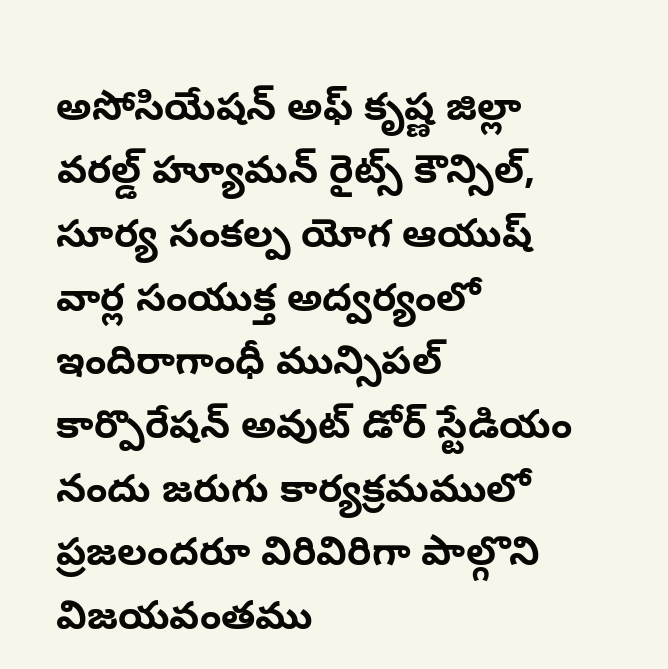అసోసియేషన్ అఫ్ కృష్ణ జిల్లా వరల్డ్ హ్యూమన్ రైట్స్ కౌన్సిల్, సూర్య సంకల్ప యోగ ఆయుష్ వార్ల సంయుక్త అద్వర్యంలో ఇందిరాగాంధీ మున్సిపల్ కార్పొరేషన్ అవుట్ డోర్ స్టేడియం నందు జరుగు కార్యక్రమములో ప్రజలందరూ విరివిరిగా పాల్గొని విజయవంతము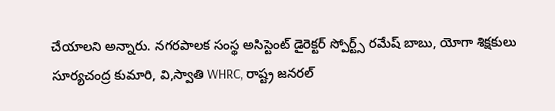చేయాలని అన్నారు. నగరపాలక సంస్థ అసిస్టెంట్ డైరెక్టర్ స్పోర్ట్స్ రమేష్ బాబు, యోగా శిక్షకులు సూర్యచంద్ర కుమారి, వి,స్వాతి WHRC, రాష్ట్ర జనరల్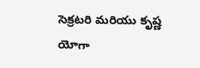సెక్రటరి మరియు కృష్ణ యోగా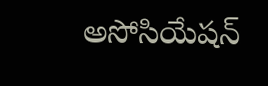అసోసియేషన్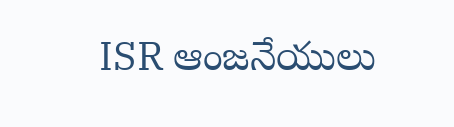ISR ఆంజనేయులు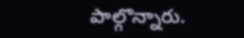పాల్గొన్నారు.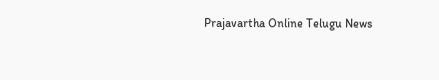Prajavartha Online Telugu News